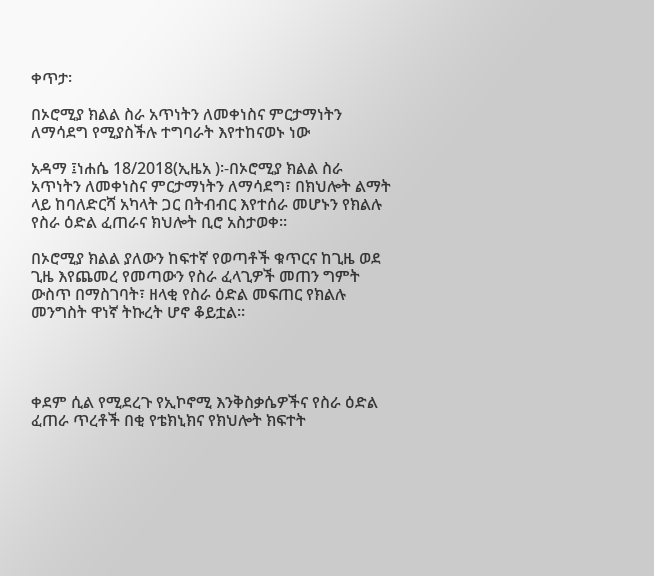ቀጥታ፡

በኦሮሚያ ክልል ስራ አጥነትን ለመቀነስና ምርታማነትን ለማሳደግ የሚያስችሉ ተግባራት እየተከናወኑ ነው

አዳማ ፤ነሐሴ 18/2018(ኢዜአ )፡-በኦሮሚያ ክልል ስራ አጥነትን ለመቀነስና ምርታማነትን ለማሳደግ፣ በክህሎት ልማት ላይ ከባለድርሻ አካላት ጋር በትብብር እየተሰራ መሆኑን የክልሉ የስራ ዕድል ፈጠራና ክህሎት ቢሮ አስታወቀ።

በኦሮሚያ ክልል ያለውን ከፍተኛ የወጣቶች ቁጥርና ከጊዜ ወደ ጊዜ እየጨመረ የመጣውን የስራ ፈላጊዎች መጠን ግምት ውስጥ በማስገባት፣ ዘላቂ የስራ ዕድል መፍጠር የክልሉ መንግስት ዋነኛ ትኩረት ሆኖ ቆይቷል።




ቀደም ሲል የሚደረጉ የኢኮኖሚ እንቅስቃሴዎችና የስራ ዕድል ፈጠራ ጥረቶች በቂ የቴክኒክና የክህሎት ክፍተት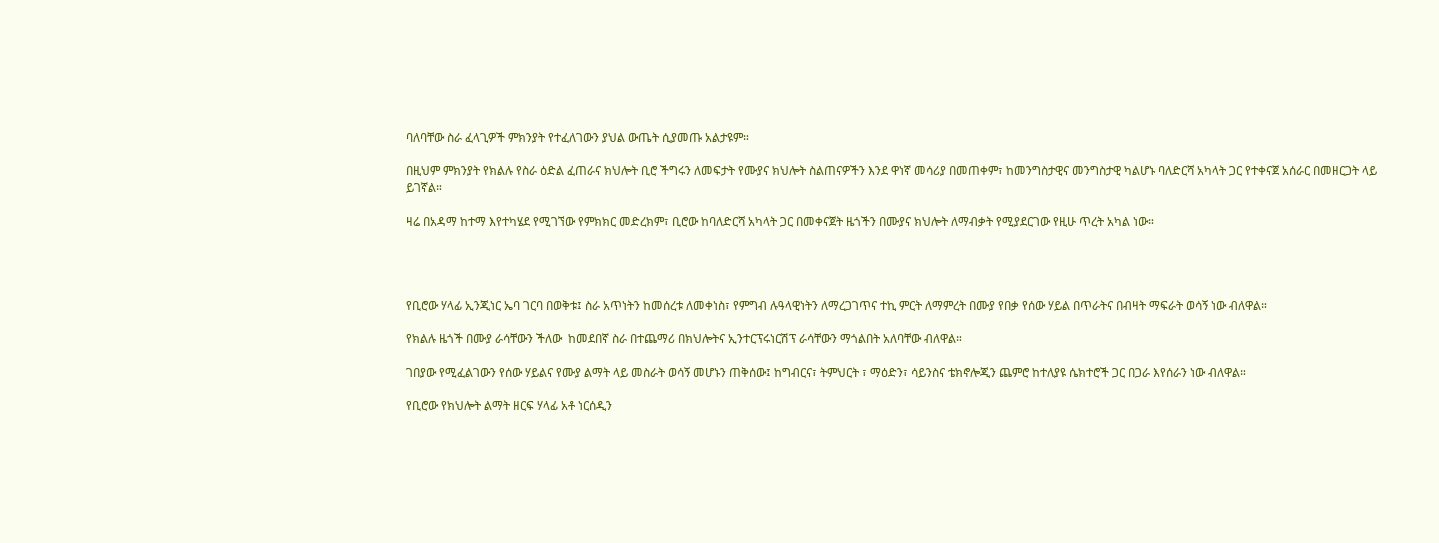ባለባቸው ስራ ፈላጊዎች ምክንያት የተፈለገውን ያህል ውጤት ሲያመጡ አልታዩም።

በዚህም ምክንያት የክልሉ የስራ ዕድል ፈጠራና ክህሎት ቢሮ ችግሩን ለመፍታት የሙያና ክህሎት ስልጠናዎችን እንደ ዋነኛ መሳሪያ በመጠቀም፣ ከመንግስታዊና መንግስታዊ ካልሆኑ ባለድርሻ አካላት ጋር የተቀናጀ አሰራር በመዘርጋት ላይ ይገኛል።

ዛሬ በአዳማ ከተማ እየተካሄደ የሚገኘው የምክክር መድረክም፣ ቢሮው ከባለድርሻ አካላት ጋር በመቀናጀት ዜጎችን በሙያና ክህሎት ለማብቃት የሚያደርገው የዚሁ ጥረት አካል ነው።




የቢሮው ሃላፊ ኢንጂነር ኤባ ገርባ በወቅቱ፤ ስራ አጥነትን ከመሰረቱ ለመቀነስ፣ የምግብ ሉዓላዊነትን ለማረጋገጥና ተኪ ምርት ለማምረት በሙያ የበቃ የሰው ሃይል በጥራትና በብዛት ማፍራት ወሳኝ ነው ብለዋል።

የክልሉ ዜጎች በሙያ ራሳቸውን ችለው  ከመደበኛ ስራ በተጨማሪ በክህሎትና ኢንተርፕሩነርሽፕ ራሳቸውን ማጎልበት አለባቸው ብለዋል።

ገበያው የሚፈልገውን የሰው ሃይልና የሙያ ልማት ላይ መስራት ወሳኝ መሆኑን ጠቅሰው፤ ከግብርና፣ ትምህርት ፣ ማዕድን፣ ሳይንስና ቴክኖሎጂን ጨምሮ ከተለያዩ ሴክተሮች ጋር በጋራ እየሰራን ነው ብለዋል።

የቢሮው የክህሎት ልማት ዘርፍ ሃላፊ አቶ ነርሰዲን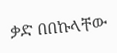ቃድ በበኩላቸው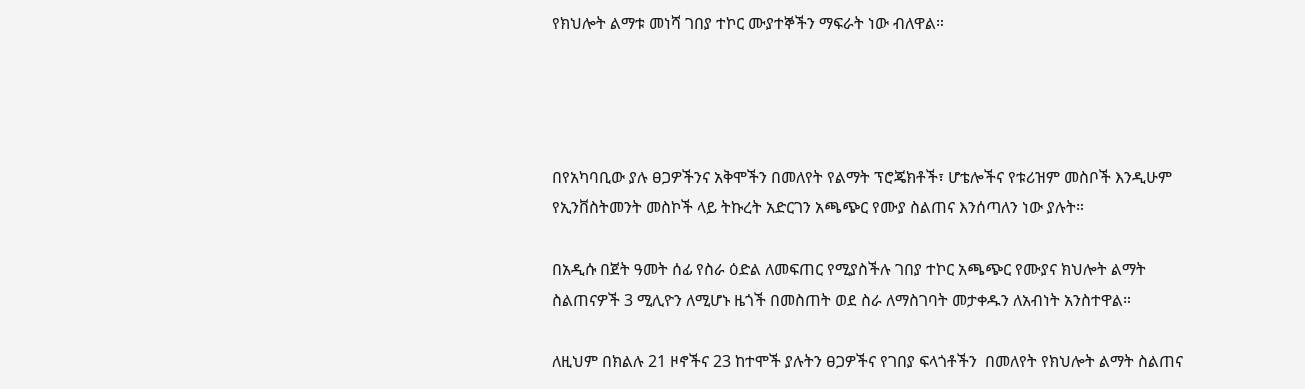የክህሎት ልማቱ መነሻ ገበያ ተኮር ሙያተኞችን ማፍራት ነው ብለዋል።




በየአካባቢው ያሉ ፀጋዎችንና አቅሞችን በመለየት የልማት ፕሮጄክቶች፣ ሆቴሎችና የቱሪዝም መስቦች እንዲሁም የኢንቨስትመንት መስኮች ላይ ትኩረት አድርገን አጫጭር የሙያ ስልጠና እንሰጣለን ነው ያሉት።

በአዲሱ በጀት ዓመት ሰፊ የስራ ዕድል ለመፍጠር የሚያስችሉ ገበያ ተኮር አጫጭር የሙያና ክህሎት ልማት ስልጠናዎች 3 ሚሊዮን ለሚሆኑ ዜጎች በመስጠት ወደ ስራ ለማስገባት መታቀዱን ለአብነት አንስተዋል።

ለዚህም በክልሉ 21 ዞኖችና 23 ከተሞች ያሉትን ፀጋዎችና የገበያ ፍላጎቶችን  በመለየት የክህሎት ልማት ስልጠና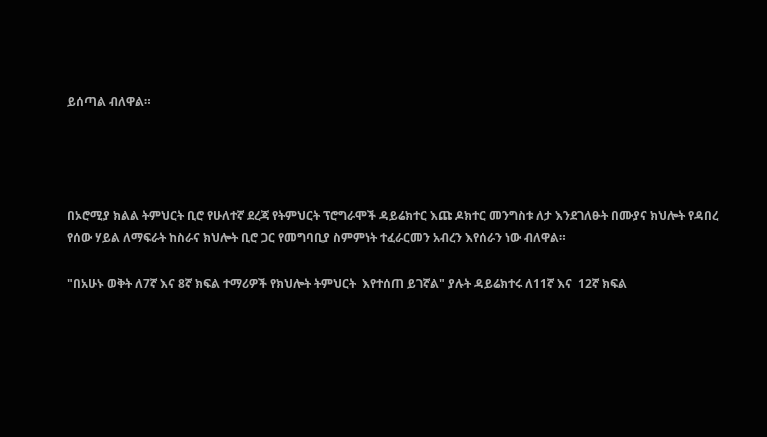ይሰጣል ብለዋል።




በኦሮሚያ ክልል ትምህርት ቢሮ የሁለተኛ ደረጃ የትምህርት ፕሮግራሞች ዳይሬክተር እጩ ዶክተር መንግስቱ ለታ እንደገለፁት በሙያና ክህሎት የዳበረ የሰው ሃይል ለማፍራት ከስራና ክህሎት ቢሮ ጋር የመግባቢያ ስምምነት ተፈራርመን አብረን እየሰራን ነው ብለዋል።

"በአሁኑ ወቅት ለ7ኛ እና 8ኛ ክፍል ተማሪዎች የክህሎት ትምህርት  እየተሰጠ ይገኛል" ያሉት ዳይሬክተሩ ለ11ኛ እና  12ኛ ክፍል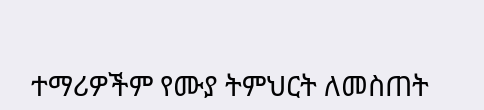ተማሪዎችም የሙያ ትምህርት ለመስጠት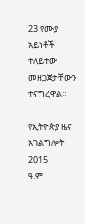23 የሙያ አይነቶች ተለይተው መዘጋጀታቸውን ተናግረዋል።

የኢትዮጵያ ዜና አገልግሎት
2015
ዓ.ም